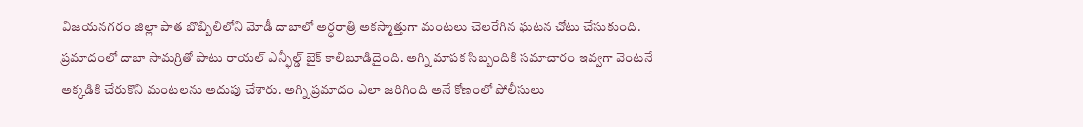విజయనగరం జిల్లా పాత బొబ్బిలిలోని మోడీ దాబాలో అర్ధరాత్రి అకస్మాత్తుగా మంటలు చెలరేగిన ఘటన చోటు చేసుకుంది. ప్రమాదంలో దాబా సామగ్రితో పాటు రాయల్ ఎన్ఫీల్డ్ బైక్ కాలిబూడిదైంది. అగ్ని మాపక సిబ్బందికి సమాచారం ఇవ్వగా వెంటనే అక్కడికి చేరుకొని మంటలను అదుపు చేశారు. అగ్ని ప్రమాదం ఎలా జరిగింది అనే కోణంలో పోలీసులు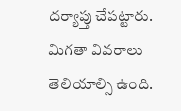దర్యాప్తు చేపట్టారు. మిగతా వివరాలు తెలియాల్సి ఉంది.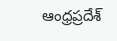ఆంధ్రప్రదేశ్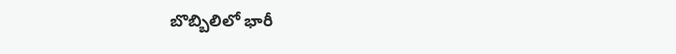బొబ్బిలిలో భారీ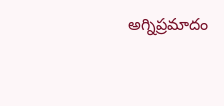అగ్నిప్రమాదం